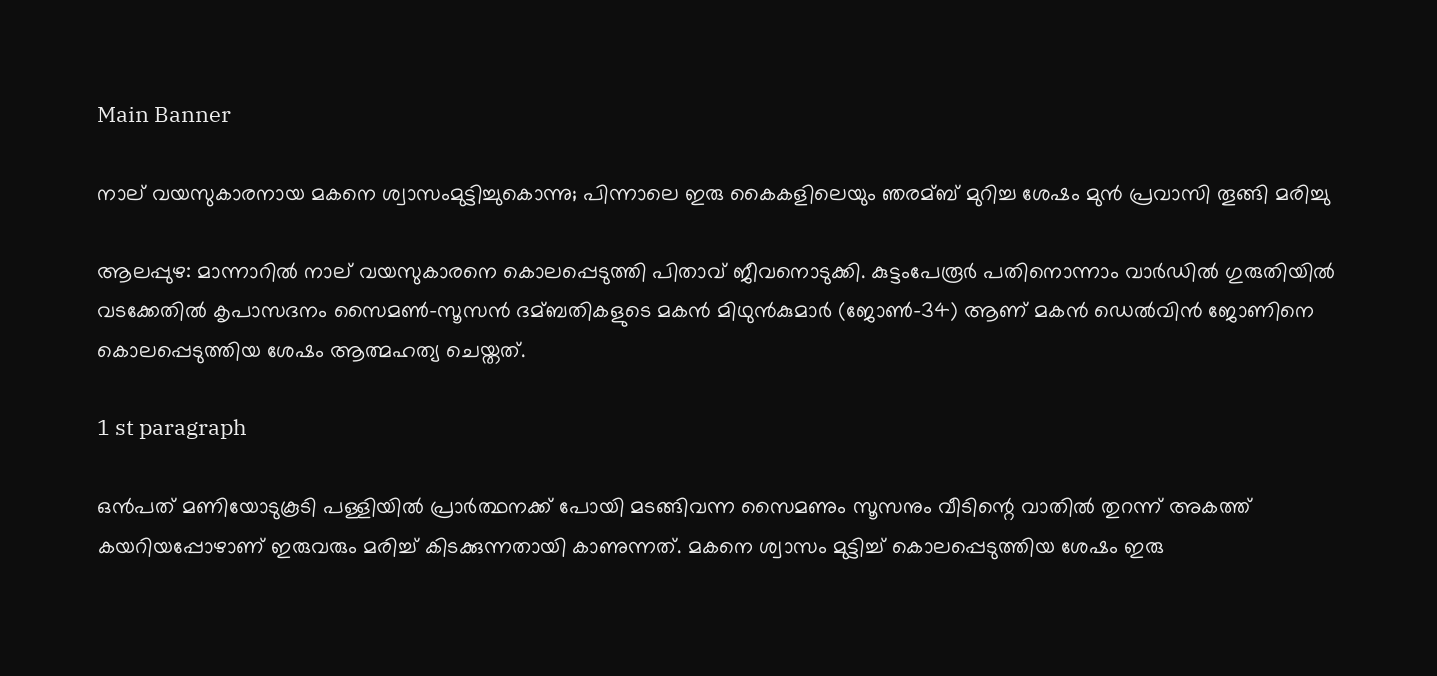Main Banner

നാല് വയസുകാരനായ മകനെ ശ്വാസംമുട്ടിച്ചുകൊന്നു; പിന്നാലെ ഇരു കൈകളിലെയും ഞരമ്ബ് മുറിച്ച ശേഷം മുൻ പ്രവാസി തൂങ്ങി മരിച്ചു

ആലപ്പുഴ: മാന്നാറില്‍ നാല് വയസുകാരനെ കൊലപ്പെടുത്തി പിതാവ് ജീവനൊടുക്കി. കുട്ടംപേരൂര്‍ പതിനൊന്നാം വാര്‍ഡില്‍ ഗുരുതിയില്‍ വടക്കേതില്‍ കൃപാസദനം സൈമണ്‍-സൂസൻ ദമ്ബതികളുടെ മകൻ മിഥുൻകുമാര്‍ (ജോണ്‍-34) ആണ് മകൻ ഡെല്‍വിൻ ജോണിനെ കൊലപ്പെടുത്തിയ ശേഷം ആത്മഹത്യ ചെയ്തത്.

1 st paragraph

ഒൻപത് മണിയോടുകൂടി പള്ളിയില്‍ പ്രാര്‍ത്ഥനക്ക് പോയി മടങ്ങിവന്ന സൈമണും സൂസനും വീടിന്റെ വാതില്‍ തുറന്ന് അകത്ത് കയറിയപ്പോഴാണ് ഇരുവരും മരിച്ച്‌ കിടക്കുന്നതായി കാണുന്നത്. മകനെ ശ്വാസം മുട്ടിച്ച്‌ കൊലപ്പെടുത്തിയ ശേഷം ഇരു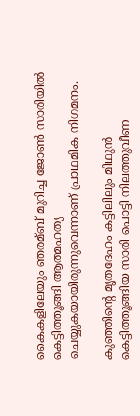കൈകളിലേയും ഞരമ്ബ് മുറിച്ച ജോണ്‍ സാരിയില്‍ കെട്ടിത്തൂങ്ങി ആത്മഹത്യ ചെയ്യുകയായിരുന്നുവെന്നാണ് പ്രാഥമിക നിഗമനം.

കുഞ്ഞിന്റെ മൃതദേഹം കട്ടിലിലും മിഥുൻ കെട്ടിത്തൂങ്ങിയ സാരി പൊട്ടി നിലത്തുവീണ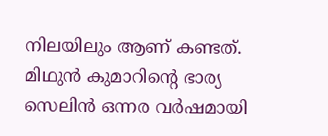നിലയിലും ആണ് കണ്ടത്. മിഥുൻ കുമാറിന്റെ ഭാര്യ സെലിൻ ഒന്നര വര്‍ഷമായി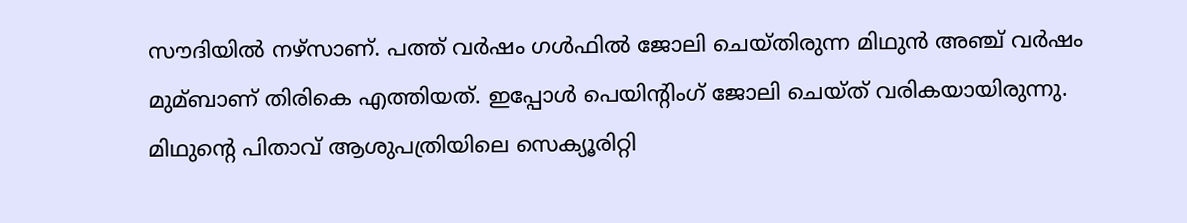സൗദിയില്‍ നഴ്സാണ്. പത്ത് വര്‍ഷം ഗള്‍ഫില്‍ ജോലി ചെയ്തിരുന്ന മിഥുൻ അഞ്ച് വര്‍ഷം മുമ്ബാണ് തിരികെ എത്തിയത്. ഇപ്പോള്‍ പെയിന്റിംഗ് ജോലി ചെയ്ത് വരികയായിരുന്നു. മിഥുന്റെ പിതാവ് ആശുപത്രിയിലെ സെക്യൂരിറ്റി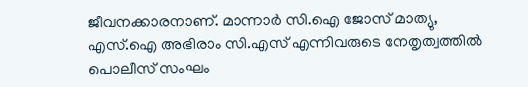ജീവനക്കാരനാണ്. മാന്നാര്‍ സി.ഐ ജോസ്‌ മാത്യു, എസ്.ഐ അഭിരാം സി.എസ് എന്നിവരുടെ നേതൃത്വത്തില്‍ പൊലീസ് സംഘം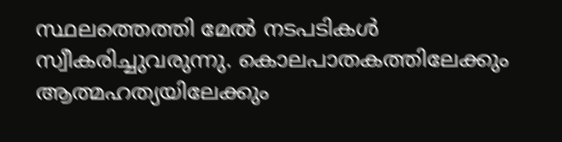സ്ഥലത്തെത്തി മേല്‍ നടപടികള്‍ സ്വീകരിച്ചുവരുന്നു. കൊലപാതകത്തിലേക്കും ആത്മഹത്യയിലേക്കും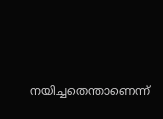നയിച്ചതെന്താണെന്ന്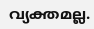വ്യക്തമല്ല.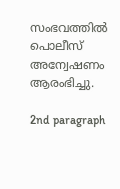സംഭവത്തില്‍ പൊലീസ് അന്വേഷണം ആരംഭിച്ചു.

2nd paragraph